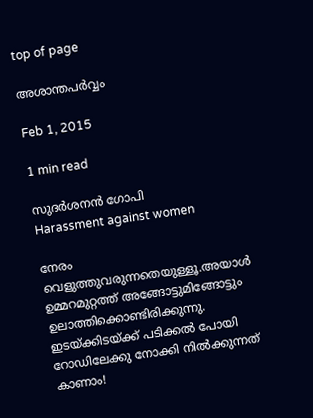top of page

അശാന്തപര്‍വ്വം

Feb 1, 2015

1 min read

സുദര്‍ശനന്‍ ഗോപി
Harassment against women

നേരം വെളുത്തുവരുന്നതെയുള്ളൂ.അയാള്‍ ഉമ്മറമുറ്റത്ത് അങ്ങോട്ടുമിങ്ങോട്ടും ഉലാത്തിക്കൊണ്ടിരിക്കുന്നു. ഇടയ്ക്കിടയ്ക്ക് പടിക്കല്‍ പോയി റോഡിലേക്കു നോക്കി നില്‍ക്കുന്നത് കാണാം!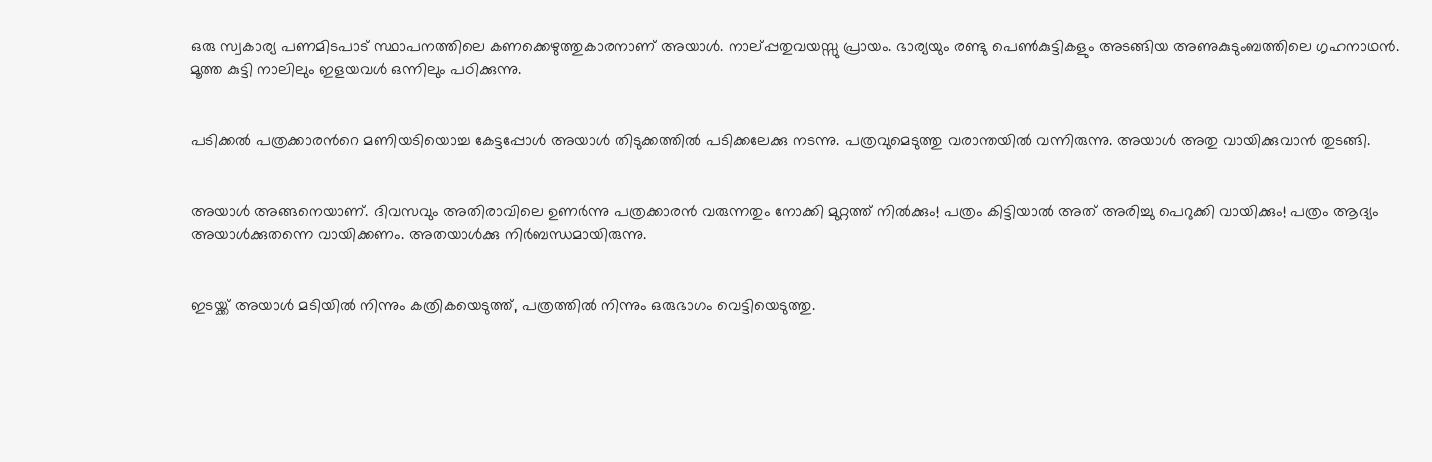ഒരു സ്വകാര്യ പണമിടപാട് സ്ഥാപനത്തിലെ കണക്കെഴുത്തുകാരനാണ് അയാള്‍. നാല്പ്പതുവയസ്സു പ്രായം. ഭാര്യയും രണ്ടു പെണ്‍കുട്ടികളും അടങ്ങിയ അണുകുടുംബത്തിലെ ഗൃഹനാഥന്‍. മൂത്ത കുട്ടി നാലിലും ഇളയവള്‍ ഒന്നിലും പഠിക്കുന്നു.


പടിക്കല്‍ പത്രക്കാരന്‍റെ മണിയടിയൊച്ച കേട്ടപ്പോള്‍ അയാള്‍ തിടുക്കത്തില്‍ പടിക്കലേക്കു നടന്നു. പത്രവുമെടുത്തു വരാന്തയില്‍ വന്നിരുന്നു. അയാള്‍ അതു വായിക്കുവാന്‍ തുടങ്ങി.


അയാള്‍ അങ്ങനെയാണ്. ദിവസവും അതിരാവിലെ ഉണര്‍ന്നു പത്രക്കാരന്‍ വരുന്നതും നോക്കി മുറ്റത്ത് നില്‍ക്കും! പത്രം കിട്ടിയാല്‍ അത് അരിച്ചു പെറുക്കി വായിക്കും! പത്രം ആദ്യം അയാള്‍ക്കുതന്നെ വായിക്കണം. അതയാള്‍ക്കു നിര്‍ബന്ധമായിരുന്നു.


ഇടയ്ക്ക് അയാള്‍ മടിയില്‍ നിന്നും കത്രികയെടുത്ത്, പത്രത്തില്‍ നിന്നും ഒരുഭാഗം വെട്ടിയെടുത്തു.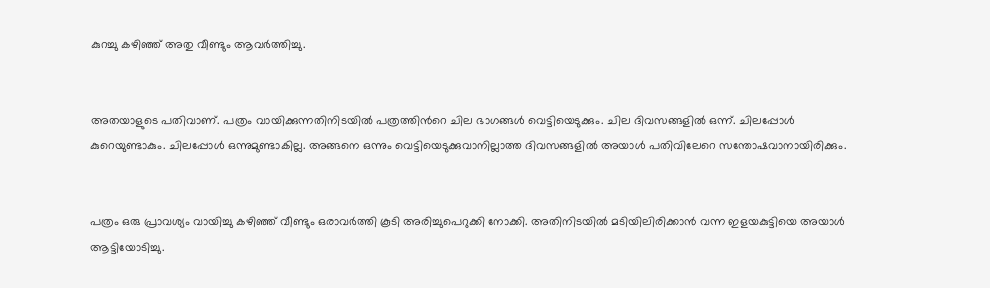കുറച്ചു കഴിഞ്ഞ് അതു വീണ്ടും ആവര്‍ത്തിച്ചു.


അതയാളുടെ പതിവാണ്. പത്രം വായിക്കുന്നതിനിടയില്‍ പത്രത്തിന്‍റെ ചില ഭാഗങ്ങള്‍ വെട്ടിയെടുക്കും. ചില ദിവസങ്ങളില്‍ ഒന്ന്. ചിലപ്പോള്‍ കുറെയുണ്ടാകും. ചിലപ്പോള്‍ ഒന്നുമുണ്ടാകില്ല. അങ്ങനെ ഒന്നും വെട്ടിയെടുക്കുവാനില്ലാത്ത ദിവസങ്ങളില്‍ അയാള്‍ പതിവിലേറെ സന്തോഷവാനായിരിക്കും.


പത്രം ഒരു പ്രാവശ്യം വായിച്ചു കഴിഞ്ഞ് വീണ്ടും ഒരാവര്‍ത്തി കൂടി അരിച്ചുപെറുക്കി നോക്കി. അതിനിടയില്‍ മടിയിലിരിക്കാന്‍ വന്ന ഇളയകുട്ടിയെ അയാള്‍ ആട്ടിയോടിച്ചു.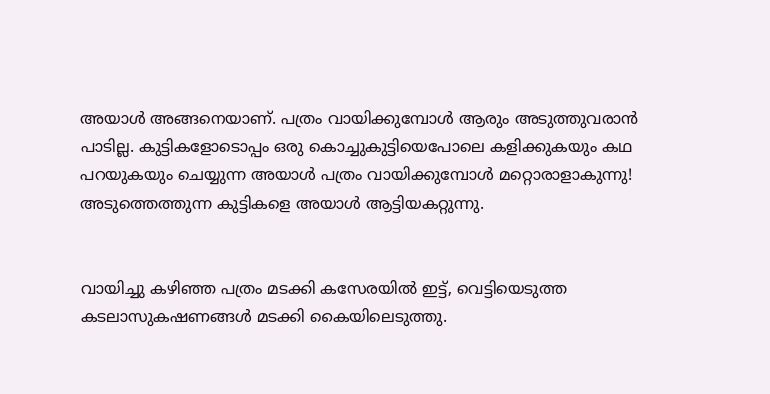അയാള്‍ അങ്ങനെയാണ്. പത്രം വായിക്കുമ്പോള്‍ ആരും അടുത്തുവരാന്‍ പാടില്ല. കുട്ടികളോടൊപ്പം ഒരു കൊച്ചുകുട്ടിയെപോലെ കളിക്കുകയും കഥ പറയുകയും ചെയ്യുന്ന അയാള്‍ പത്രം വായിക്കുമ്പോള്‍ മറ്റൊരാളാകുന്നു! അടുത്തെത്തുന്ന കുട്ടികളെ അയാള്‍ ആട്ടിയകറ്റുന്നു.


വായിച്ചു കഴിഞ്ഞ പത്രം മടക്കി കസേരയില്‍ ഇട്ട്, വെട്ടിയെടുത്ത കടലാസുകഷണങ്ങള്‍ മടക്കി കൈയിലെടുത്തു.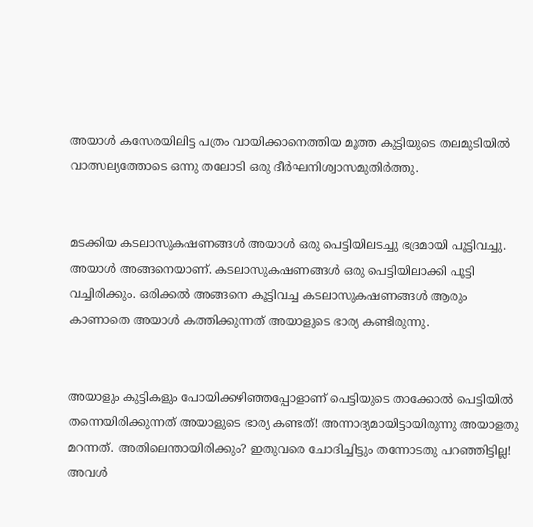അയാള്‍ കസേരയിലിട്ട പത്രം വായിക്കാനെത്തിയ മൂത്ത കുട്ടിയുടെ തലമുടിയില്‍ വാത്സല്യത്തോടെ ഒന്നു തലോടി ഒരു ദീര്‍ഘനിശ്വാസമുതിര്‍ത്തു.


മടക്കിയ കടലാസുകഷണങ്ങള്‍ അയാള്‍ ഒരു പെട്ടിയിലടച്ചു ഭദ്രമായി പൂട്ടിവച്ചു. അയാള്‍ അങ്ങനെയാണ്. കടലാസുകഷണങ്ങള്‍ ഒരു പെട്ടിയിലാക്കി പൂട്ടി വച്ചിരിക്കും. ഒരിക്കല്‍ അങ്ങനെ കൂട്ടിവച്ച കടലാസുകഷണങ്ങള്‍ ആരും കാണാതെ അയാള്‍ കത്തിക്കുന്നത് അയാളുടെ ഭാര്യ കണ്ടിരുന്നു.


അയാളും കുട്ടികളും പോയിക്കഴിഞ്ഞപ്പോളാണ് പെട്ടിയുടെ താക്കോല്‍ പെട്ടിയില്‍ തന്നെയിരിക്കുന്നത് അയാളുടെ ഭാര്യ കണ്ടത്! അന്നാദ്യമായിട്ടായിരുന്നു അയാളതു മറന്നത്. അതിലെന്തായിരിക്കും? ഇതുവരെ ചോദിച്ചിട്ടും തന്നോടതു പറഞ്ഞിട്ടില്ല! അവള്‍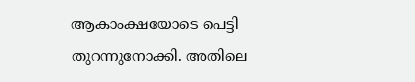ആകാംക്ഷയോടെ പെട്ടി തുറന്നുനോക്കി. അതിലെ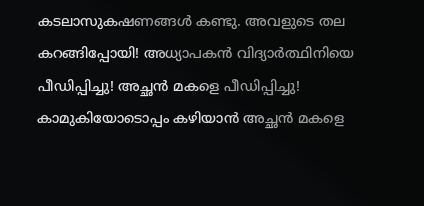കടലാസുകഷണങ്ങള്‍ കണ്ടു. അവളുടെ തല കറങ്ങിപ്പോയി! അധ്യാപകന്‍ വിദ്യാര്‍ത്ഥിനിയെ പീഡിപ്പിച്ചു! അച്ഛന്‍ മകളെ പീഡിപ്പിച്ചു! കാമുകിയോടൊപ്പം കഴിയാന്‍ അച്ഛന്‍ മകളെ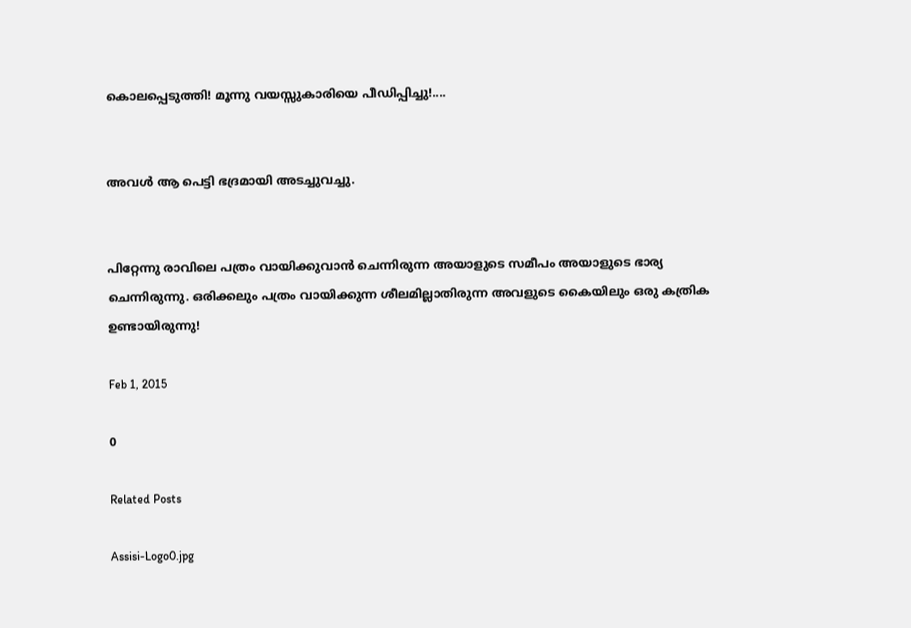കൊലപ്പെടുത്തി! മൂന്നു വയസ്സുകാരിയെ പീഡിപ്പിച്ചു!....


അവള്‍ ആ പെട്ടി ഭദ്രമായി അടച്ചുവച്ചു.


പിറ്റേന്നു രാവിലെ പത്രം വായിക്കുവാന്‍ ചെന്നിരുന്ന അയാളുടെ സമീപം അയാളുടെ ഭാര്യ ചെന്നിരുന്നു. ഒരിക്കലും പത്രം വായിക്കുന്ന ശീലമില്ലാതിരുന്ന അവളുടെ കൈയിലും ഒരു കത്രിക ഉണ്ടായിരുന്നു!

Feb 1, 2015

0

Related Posts

Assisi-Logo0.jpg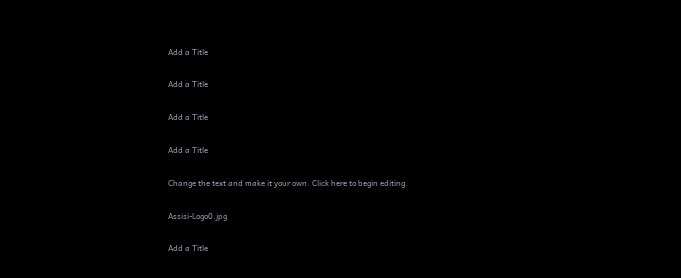Add a Title

Add a Title

Add a Title

Add a Title

Change the text and make it your own. Click here to begin editing.

Assisi-Logo0.jpg

Add a Title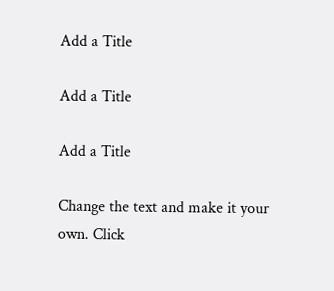Add a Title

Add a Title

Add a Title

Change the text and make it your own. Click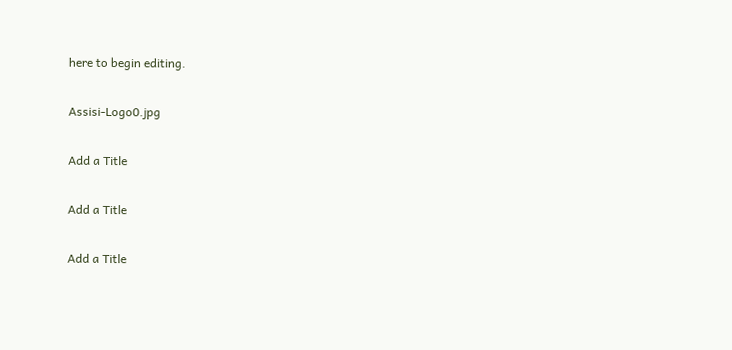here to begin editing.

Assisi-Logo0.jpg

Add a Title

Add a Title

Add a Title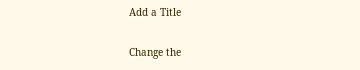Add a Title

Change the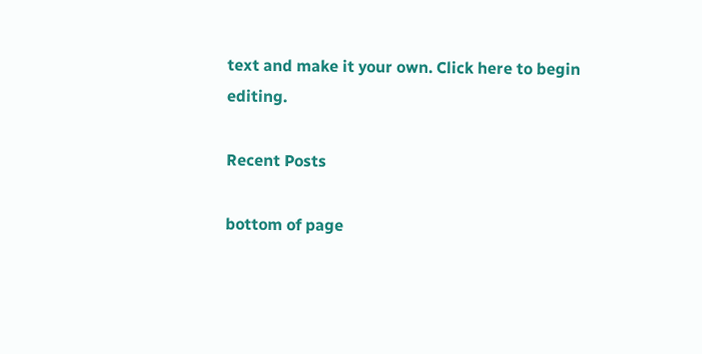text and make it your own. Click here to begin editing.

Recent Posts

bottom of page